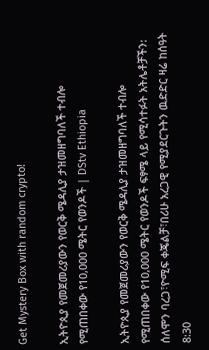Get Mystery Box with random crypto!

ኢትዮጲያ የመጀመሪያውን የወርቅ ሜዳሊያ ታዝመዘግባለች ተብሎ የሚጠበቀው የ10,000 ሜትር የወንዶች | DStv Ethiopia

ኢትዮጲያ የመጀመሪያውን የወርቅ ሜዳሊያ ታዝመዘግባለች ተብሎ የሚጠበቀው የ10,000 ሜትር የወንዶች ፍፃሜ ላይ የሚሳተፉት አትሌቶቻችን:
ሰለሞን ባረጋ፣ዮሚፍ ቀጄልቻ፣በሪሁ አረጋዊ የሚያደርጉትን ዉድድር ዛሬ ከሰዓት 8:30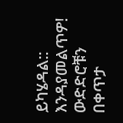ይካሄዳል:: እንዳያመልጥዎ!
ውድድሮቹን በቀጥታ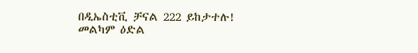በዲኤስቲቪ ቻናል 222 ይከታተሉ!
መልካም ዕድል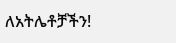ለአትሌቶቻችን!